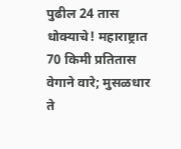पुढील 24 तास धोक्याचे! महाराष्ट्रात 70 किमी प्रतितास वेगाने वारे; मुसळधार ते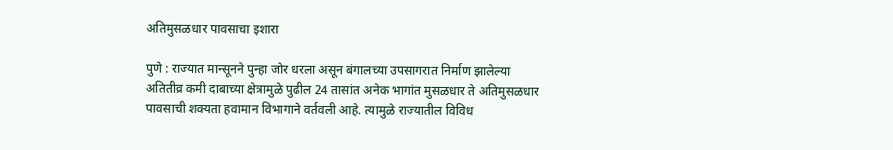अतिमुसळधार पावसाचा इशारा

पुणे : राज्यात मान्सूनने पुन्हा जोर धरला असून बंगालच्या उपसागरात निर्माण झालेल्या अतितीव्र कमी दाबाच्या क्षेत्रामुळे पुढील 24 तासांत अनेक भागांत मुसळधार ते अतिमुसळधार पावसाची शक्यता हवामान विभागाने वर्तवली आहे. त्यामुळे राज्यातील विविध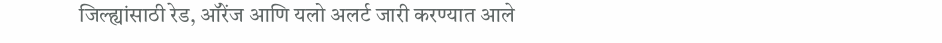जिल्ह्यांसाठी रेड, ऑरेंज आणि यलो अलर्ट जारी करण्यात आले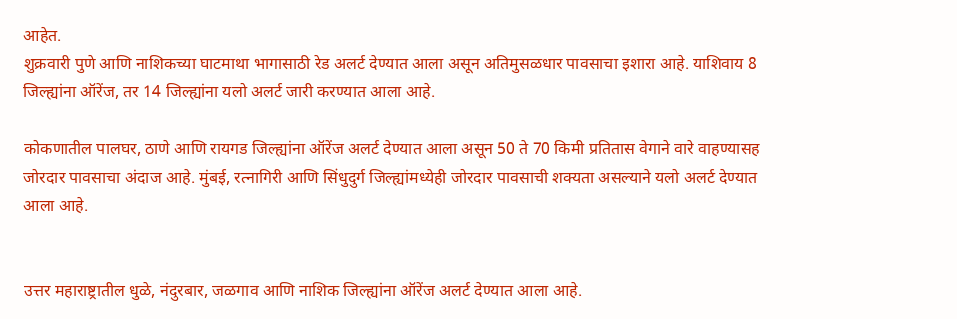आहेत.
शुक्रवारी पुणे आणि नाशिकच्या घाटमाथा भागासाठी रेड अलर्ट देण्यात आला असून अतिमुसळधार पावसाचा इशारा आहे. याशिवाय 8 जिल्ह्यांना ऑरेंज, तर 14 जिल्ह्यांना यलो अलर्ट जारी करण्यात आला आहे.

कोकणातील पालघर, ठाणे आणि रायगड जिल्ह्यांना ऑरेंज अलर्ट देण्यात आला असून 50 ते 70 किमी प्रतितास वेगाने वारे वाहण्यासह जोरदार पावसाचा अंदाज आहे. मुंबई, रत्नागिरी आणि सिंधुदुर्ग जिल्ह्यांमध्येही जोरदार पावसाची शक्यता असल्याने यलो अलर्ट देण्यात आला आहे.


उत्तर महाराष्ट्रातील धुळे, नंदुरबार, जळगाव आणि नाशिक जिल्ह्यांना ऑरेंज अलर्ट देण्यात आला आहे.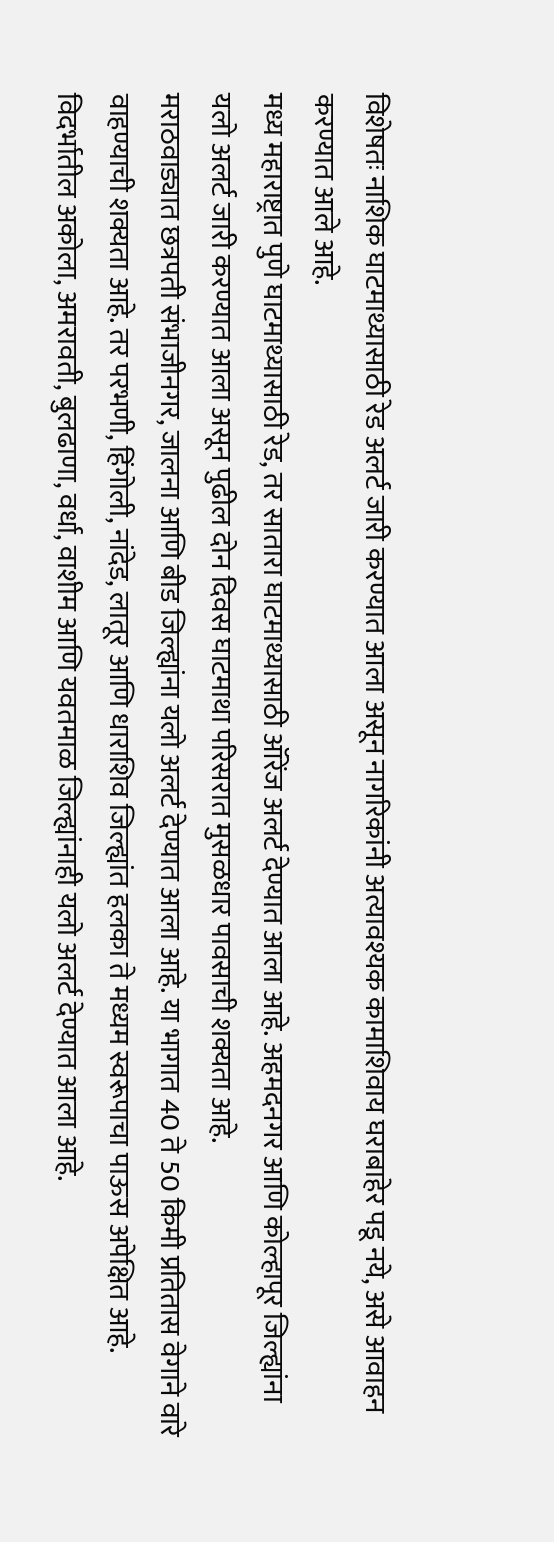विशेषतः नाशिक घाटमाथ्यासाठी रेड अलर्ट जारी करण्यात आला असून नागरिकांनी अत्यावश्यक कामाशिवाय घराबाहेर पडू नये, असे आवाहन करण्यात आले आहे.
मध्य महाराष्ट्रात पुणे घाटमाथ्यासाठी रेड, तर सातारा घाटमाथ्यासाठी ऑरेंज अलर्ट देण्यात आला आहे. अहमदनगर आणि कोल्हापूर जिल्ह्यांना यलो अलर्ट जारी करण्यात आला असून पुढील दोन दिवस घाटमाथा परिसरात मुसळधार पावसाची शक्यता आहे.
मराठवाड्यात छत्रपती संभाजीनगर, जालना आणि बीड जिल्ह्यांना यलो अलर्ट देण्यात आला आहे. या भागात 40 ते 50 किमी प्रतितास वेगाने वारे वाहण्याची शक्यता आहे. तर परभणी, हिंगोली, नांदेड, लातूर आणि धाराशिव जिल्ह्यांत हलका ते मध्यम स्वरूपाचा पाऊस अपेक्षित आहे.
विदर्भातील अकोला, अमरावती, बुलढाणा, वर्धा, वाशीम आणि यवतमाळ जिल्ह्यांनाही यलो अलर्ट देण्यात आला आहे.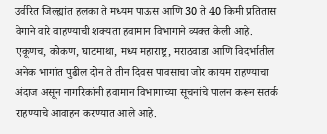उर्वरित जिल्ह्यांत हलका ते मध्यम पाऊस आणि 30 ते 40 किमी प्रतितास वेगाने वारे वाहण्याची शक्यता हवामान विभागाने व्यक्त केली आहे.
एकूणच, कोकण, घाटमाथा, मध्य महाराष्ट्र, मराठवाडा आणि विदर्भातील अनेक भागांत पुढील दोन ते तीन दिवस पावसाचा जोर कायम राहण्याचा अंदाज असून नागरिकांनी हवामान विभागाच्या सूचनांचे पालन करून सतर्क राहण्याचे आवाहन करण्यात आले आहे.